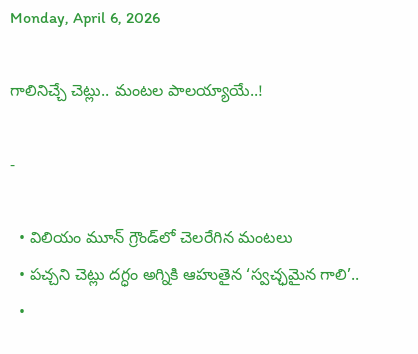Monday, April 6, 2026

గాలినిచ్చే చెట్లు.. మంటల పాలయ్యాయే..!

-

  • విలియం మూన్ గ్రౌండ్‌లో చెలరేగిన మంటలు
  • పచ్చని చెట్లు దగ్ధం అగ్నికి ఆహుతైన ‘స్వచ్ఛమైన గాలి’..
  •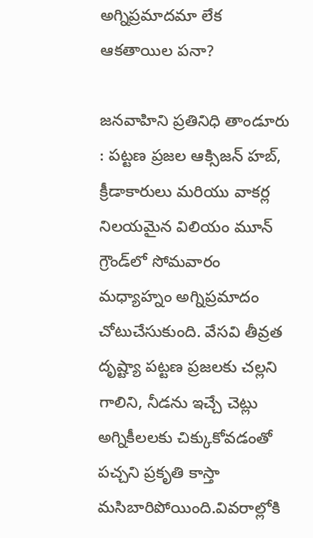అగ్నిప్రమాదమా లేక ఆకతాయిల పనా?

జనవాహిని ప్రతినిధి తాండూరు : పట్టణ ప్రజల ఆక్సిజన్ హబ్, క్రీడాకారులు మరియు వాకర్ల నిలయమైన విలియం మూన్ గ్రౌండ్‌లో సోమవారం మధ్యాహ్నం అగ్నిప్రమాదం చోటుచేసుకుంది. వేసవి తీవ్రత దృష్ట్యా పట్టణ ప్రజలకు చల్లని గాలిని, నీడను ఇచ్చే చెట్లు అగ్నికీలలకు చిక్కుకోవడంతో పచ్చని ప్రకృతి కాస్తా మసిబారిపోయింది.వివరాల్లోకి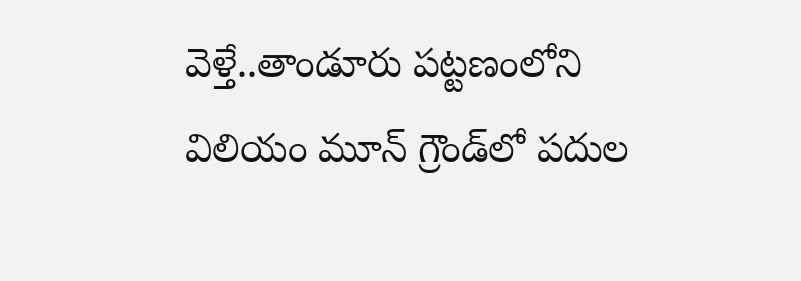వెళ్తే..తాండూరు పట్టణంలోని విలియం మూన్ గ్రౌండ్‌లో పదుల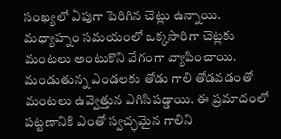సంఖ్యలో ఏపుగా పెరిగిన చెట్లు ఉన్నాయి. మధ్యాహ్నం సమయంలో ఒక్కసారిగా చెట్లకు మంటలు అంటుకొని వేగంగా వ్యాపించాయి. మండుతున్న ఎండలకు తోడు గాలి తోడవడంతో మంటలు ఉవ్వెత్తున ఎగిసిపడ్డాయి. ఈ ప్రమాదంలో పట్టణానికి ఎంతో స్వచ్ఛమైన గాలిని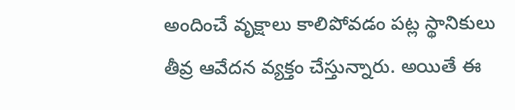అందించే వృక్షాలు కాలిపోవడం పట్ల స్థానికులు తీవ్ర ఆవేదన వ్యక్తం చేస్తున్నారు. అయితే ఈ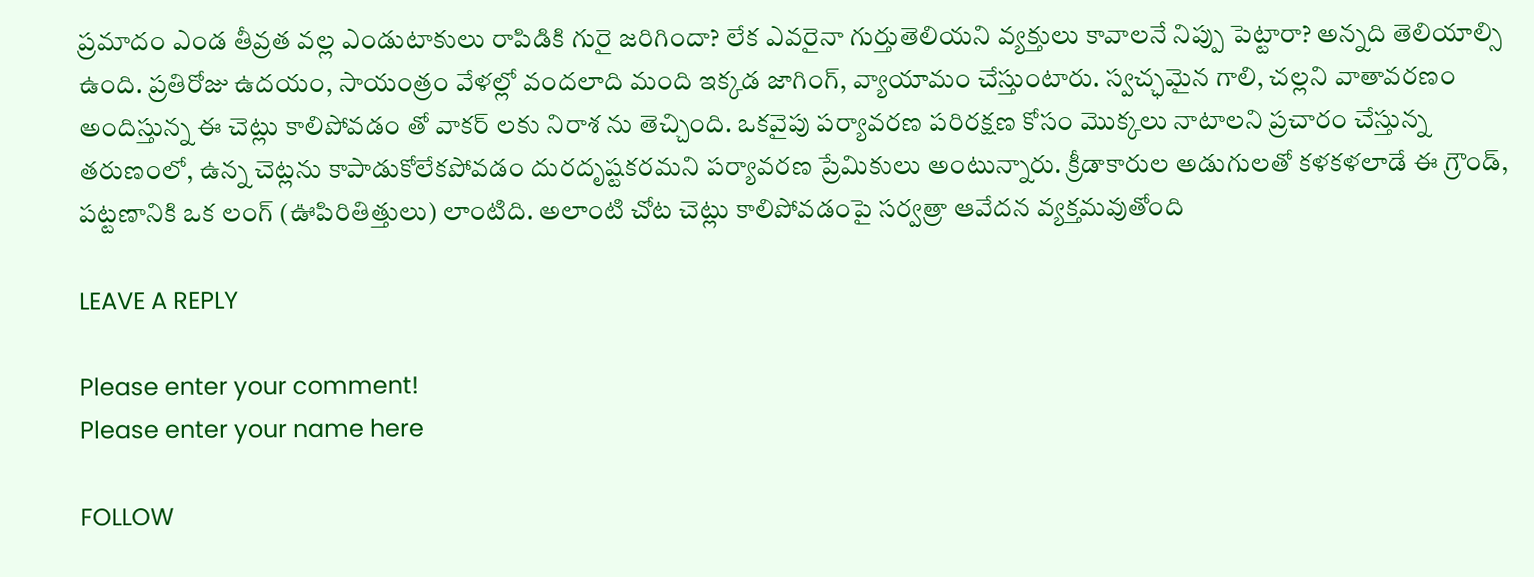ప్రమాదం ఎండ తీవ్రత వల్ల ఎండుటాకులు రాపిడికి గురై జరిగిందా? లేక ఎవరైనా గుర్తుతెలియని వ్యక్తులు కావాలనే నిప్పు పెట్టారా? అన్నది తెలియాల్సి ఉంది. ప్రతిరోజు ఉదయం, సాయంత్రం వేళల్లో వందలాది మంది ఇక్కడ జాగింగ్, వ్యాయామం చేస్తుంటారు. స్వచ్ఛమైన గాలి, చల్లని వాతావరణం అందిస్తున్న ఈ చెట్లు కాలిపోవడం తో వాకర్ లకు నిరాశ ను తెచ్చింది. ఒకవైపు పర్యావరణ పరిరక్షణ కోసం మొక్కలు నాటాలని ప్రచారం చేస్తున్న తరుణంలో, ఉన్న చెట్లను కాపాడుకోలేకపోవడం దురదృష్టకరమని పర్యావరణ ప్రేమికులు అంటున్నారు. క్రీడాకారుల అడుగులతో కళకళలాడే ఈ గ్రౌండ్, పట్టణానికి ఒక లంగ్ (ఊపిరితిత్తులు) లాంటిది. అలాంటి చోట చెట్లు కాలిపోవడంపై సర్వత్రా ఆవేదన వ్యక్తమవుతోంది

LEAVE A REPLY

Please enter your comment!
Please enter your name here

FOLLOW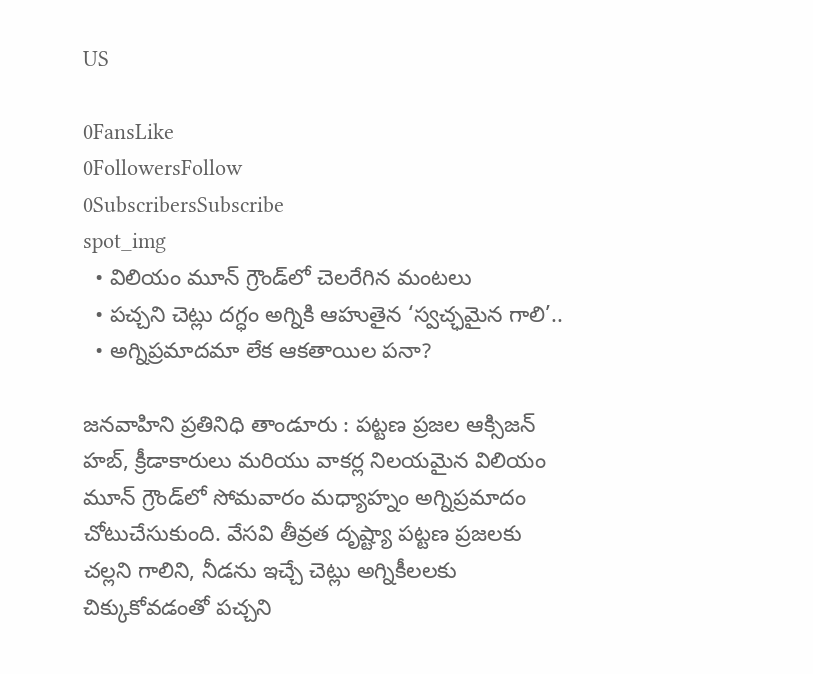US

0FansLike
0FollowersFollow
0SubscribersSubscribe
spot_img
  • విలియం మూన్ గ్రౌండ్‌లో చెలరేగిన మంటలు
  • పచ్చని చెట్లు దగ్ధం అగ్నికి ఆహుతైన ‘స్వచ్ఛమైన గాలి’..
  • అగ్నిప్రమాదమా లేక ఆకతాయిల పనా?

జనవాహిని ప్రతినిధి తాండూరు : పట్టణ ప్రజల ఆక్సిజన్ హబ్, క్రీడాకారులు మరియు వాకర్ల నిలయమైన విలియం మూన్ గ్రౌండ్‌లో సోమవారం మధ్యాహ్నం అగ్నిప్రమాదం చోటుచేసుకుంది. వేసవి తీవ్రత దృష్ట్యా పట్టణ ప్రజలకు చల్లని గాలిని, నీడను ఇచ్చే చెట్లు అగ్నికీలలకు చిక్కుకోవడంతో పచ్చని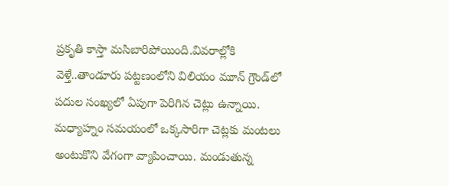ప్రకృతి కాస్తా మసిబారిపోయింది.వివరాల్లోకి వెళ్తే..తాండూరు పట్టణంలోని విలియం మూన్ గ్రౌండ్‌లో పదుల సంఖ్యలో ఏపుగా పెరిగిన చెట్లు ఉన్నాయి. మధ్యాహ్నం సమయంలో ఒక్కసారిగా చెట్లకు మంటలు అంటుకొని వేగంగా వ్యాపించాయి. మండుతున్న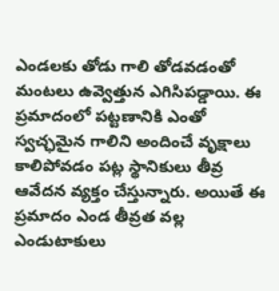ఎండలకు తోడు గాలి తోడవడంతో మంటలు ఉవ్వెత్తున ఎగిసిపడ్డాయి. ఈ ప్రమాదంలో పట్టణానికి ఎంతో స్వచ్ఛమైన గాలిని అందించే వృక్షాలు కాలిపోవడం పట్ల స్థానికులు తీవ్ర ఆవేదన వ్యక్తం చేస్తున్నారు. అయితే ఈ ప్రమాదం ఎండ తీవ్రత వల్ల ఎండుటాకులు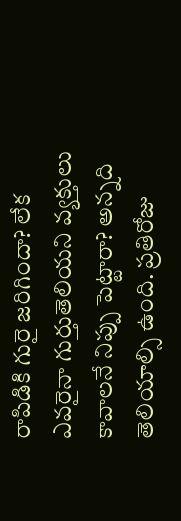రాపిడికి గురై జరిగిందా? లేక ఎవరైనా గుర్తుతెలియని వ్యక్తులు కావాలనే నిప్పు పెట్టారా? అన్నది తెలియాల్సి ఉంది. ప్రతిరోజు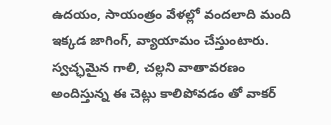ఉదయం, సాయంత్రం వేళల్లో వందలాది మంది ఇక్కడ జాగింగ్, వ్యాయామం చేస్తుంటారు. స్వచ్ఛమైన గాలి, చల్లని వాతావరణం అందిస్తున్న ఈ చెట్లు కాలిపోవడం తో వాకర్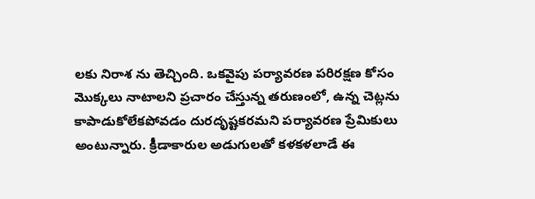లకు నిరాశ ను తెచ్చింది. ఒకవైపు పర్యావరణ పరిరక్షణ కోసం మొక్కలు నాటాలని ప్రచారం చేస్తున్న తరుణంలో, ఉన్న చెట్లను కాపాడుకోలేకపోవడం దురదృష్టకరమని పర్యావరణ ప్రేమికులు అంటున్నారు. క్రీడాకారుల అడుగులతో కళకళలాడే ఈ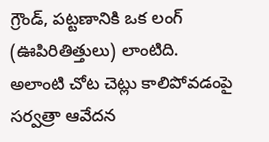గ్రౌండ్, పట్టణానికి ఒక లంగ్ (ఊపిరితిత్తులు) లాంటిది. అలాంటి చోట చెట్లు కాలిపోవడంపై సర్వత్రా ఆవేదన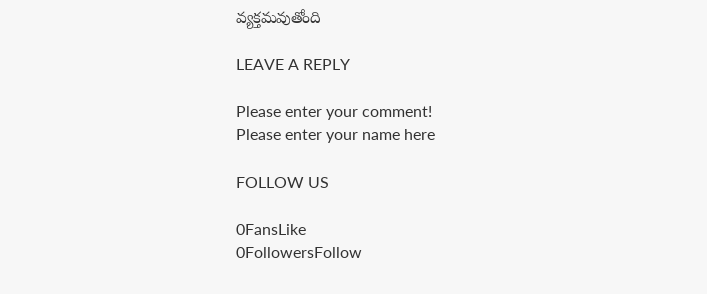వ్యక్తమవుతోంది

LEAVE A REPLY

Please enter your comment!
Please enter your name here

FOLLOW US

0FansLike
0FollowersFollow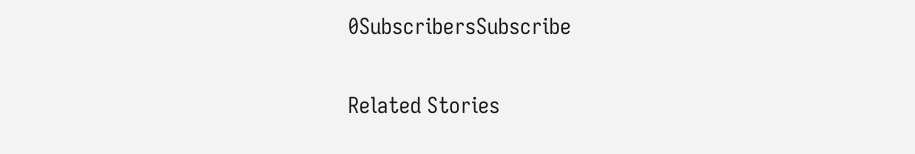0SubscribersSubscribe

Related Stories